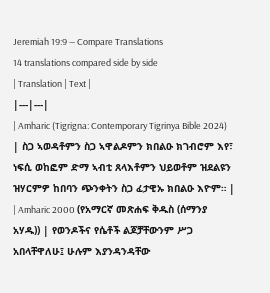Jeremiah 19:9 — Compare Translations
14 translations compared side by side
| Translation | Text |
|---|---|
| Amharic (Tigrigna: Contemporary Tigrinya Bible 2024) | ስጋ ኣወዳቶምን ስጋ ኣዋልዶምን ክበልዑ ክገብሮም እየ፣ ነፍሲ ወከፎም ድማ ኣብቲ ጸላእቶምን ህይወቶም ዝደልዩን ዝሃርምዎ ከበባን ጭንቀትን ስጋ ፈታዊኡ ክበልዑ እዮም። |
| Amharic 2000 (የአማርኛ መጽሐፍ ቅዱስ (ሰማንያ አሃዱ)) | የወንዶችና የሴቶች ልጆቻቸውንም ሥጋ አበላቸዋለሁ፤ ሁሉም እያንዳንዳቸው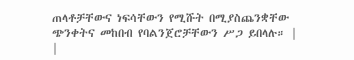ጠላቶቻቸውና ነፍሳቸውን የሚሹት በሚያስጨንቋቸው ጭንቀትና መከበብ የባልንጀሮቻቸውን ሥጋ ይበላሉ። |
|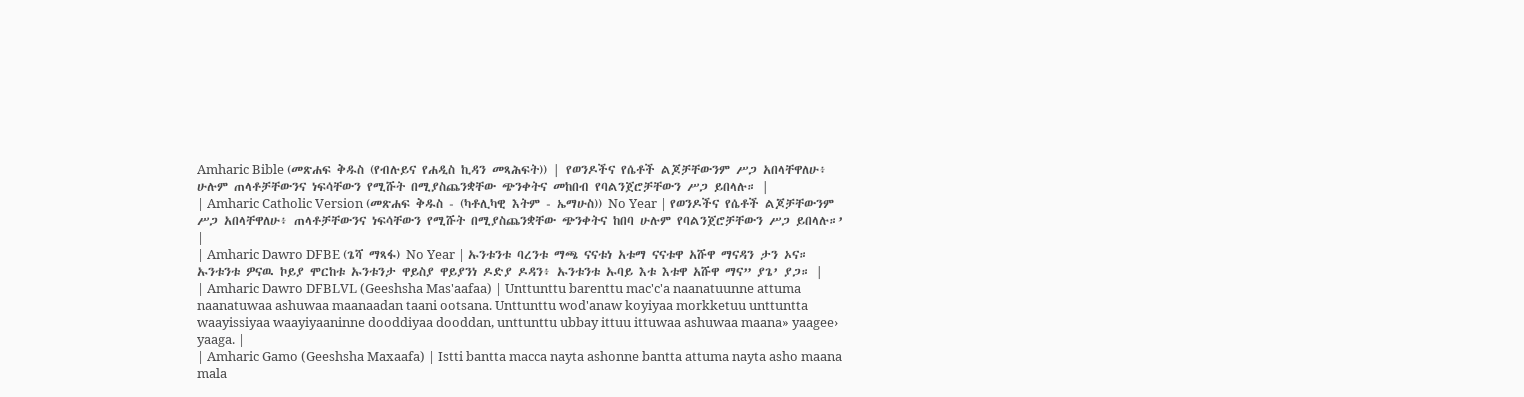Amharic Bible (መጽሐፍ ቅዱስ (የብሉይና የሐዲስ ኪዳን መጻሕፍት)) | የወንዶችና የሴቶች ልጆቻቸውንም ሥጋ አበላቸዋለሁ፥ ሁሉም ጠላቶቻቸውንና ነፍሳቸውን የሚሹት በሚያስጨንቋቸው ጭንቀትና መከበብ የባልንጀሮቻቸውን ሥጋ ይበላሉ። |
| Amharic Catholic Version (መጽሐፍ ቅዱስ - (ካቶሊካዊ እትም - ኤማሁስ)) No Year | የወንዶችና የሴቶች ልጆቻቸውንም ሥጋ አበላቸዋለሁ፥ ጠላቶቻቸውንና ነፍሳቸውን የሚሹት በሚያስጨንቋቸው ጭንቀትና ከበባ ሁሉም የባልንጀሮቻቸውን ሥጋ ይበላሉ።’ |
| Amharic Dawro DFBE (ጌሻ ማጻፋ) No Year | ኡንቱንቱ ባረንቱ ማጫ ናናቱነ አቱማ ናናቱዋ አሹዋ ማናዳን ታን ኦና። ኡንቱንቱ ዎናዉ ኮይያ ሞርከቱ ኡንቱንታ ዋይስያ ዋይያንነ ዶድያ ዶዳን፥ ኡንቱንቱ ኡባይ እቱ እቱዋ አሹዋ ማና” ያጌ’ ያጋ። |
| Amharic Dawro DFBLVL (Geeshsha Mas'aafaa) | Unttunttu barenttu mac'c'a naanatuunne attuma naanatuwaa ashuwaa maanaadan taani ootsana. Unttunttu wod'anaw koyiyaa morkketuu unttuntta waayissiyaa waayiyaaninne dooddiyaa dooddan, unttunttu ubbay ittuu ittuwaa ashuwaa maana» yaagee› yaaga. |
| Amharic Gamo (Geeshsha Maxaafa) | Istti bantta macca nayta ashonne bantta attuma nayta asho maana mala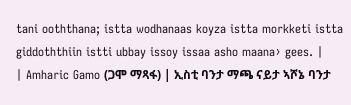tani ooththana; istta wodhanaas koyza istta morkketi istta giddoththiin istti ubbay issoy issaa asho maana› gees. |
| Amharic Gamo (ጋሞ ማጻፋ) | ኢስቲ ባንታ ማጫ ናይታ ኣሾኔ ባንታ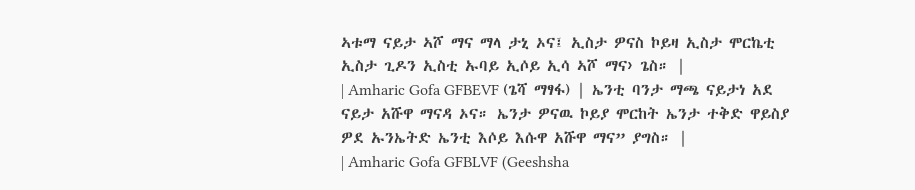ኣቱማ ናይታ ኣሾ ማና ማላ ታኒ ኦና፤ ኢስታ ዎናስ ኮይዛ ኢስታ ሞርኬቲ ኢስታ ጊዶን ኢስቲ ኡባይ ኢሶይ ኢሳ ኣሾ ማና› ጌስ። |
| Amharic Gofa GFBEVF (ጌሻ ማፃፋ) | ኤንቲ ባንታ ማጫ ናይታነ አደ ናይታ አሹዋ ማናዳ ኦና። ኤንታ ዎናዉ ኮይያ ሞርከት ኤንታ ተቅድ ዋይስያ ዎደ ኡንኤትድ ኤንቲ እሶይ እሱዋ አሹዋ ማና” ያግስ። |
| Amharic Gofa GFBLVF (Geeshsha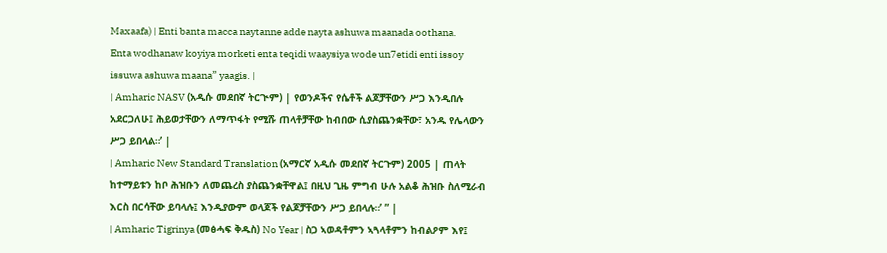Maxaafa) | Enti banta macca naytanne adde nayta ashuwa maanada oothana. Enta wodhanaw koyiya morketi enta teqidi waaysiya wode un7etidi enti issoy issuwa ashuwa maana” yaagis. |
| Amharic NASV (አዲሱ መደበኛ ትርጒም) | የወንዶችና የሴቶች ልጆቻቸውን ሥጋ እንዲበሉ አደርጋለሁ፤ ሕይወታቸውን ለማጥፋት የሚሹ ጠላቶቻቸው ከብበው ሲያስጨንቋቸው፣ አንዱ የሌላውን ሥጋ ይበላል።’ |
| Amharic New Standard Translation (አማርኛ አዲሱ መደበኛ ትርጉም) 2005 | ጠላት ከተማይቱን ከቦ ሕዝቡን ለመጨረስ ያስጨንቋቸዋል፤ በዚህ ጊዜ ምግብ ሁሉ አልቆ ሕዝቡ ስለሚራብ እርስ በርሳቸው ይባላሉ፤ እንዲያውም ወላጆች የልጆቻቸውን ሥጋ ይበላሉ።’ ” |
| Amharic Tigrinya (መፅሓፍ ቅዱስ) No Year | ስጋ ኣወዳቶምን ኣጓላቶምን ከብልዖም እየ፤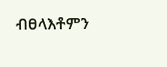ብፀላእቶምን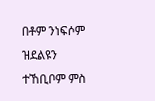በቶም ንነፍሶም ዝደልዩን ተኸቢቦም ምስ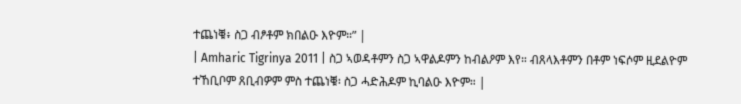ተጨነቑ፥ ስጋ ብፆቶም ክበልዑ እዮም።” |
| Amharic Tigrinya 2011 | ስጋ ኣወዳቶምን ስጋ ኣዋልዶምን ከብልዖም እየ። ብጸላእቶምን በቶም ነፍሶም ዚደልዮም ተኸቢቦም ጸቢብዎም ምስ ተጨነቑ፡ ስጋ ሓድሕዶም ኪባልዑ እዮም። |